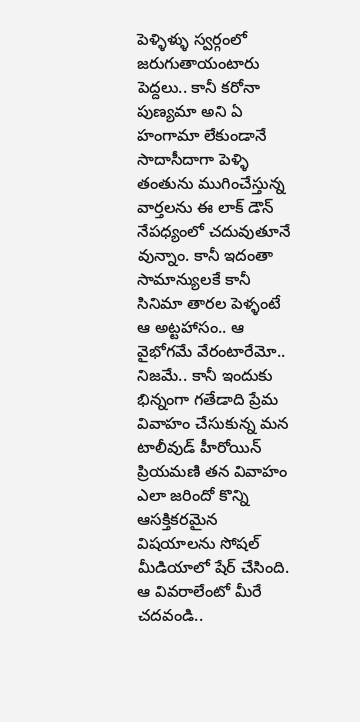పెళ్ళిళ్ళు స్వర్గంలో జరుగుతాయంటారు పెద్దలు.. కానీ కరోనా పుణ్యమా అని ఏ హంగామా లేకుండానే సాదాసీదాగా పెళ్ళి తంతును ముగించేస్తున్న వార్తలను ఈ లాక్ డౌన్ నేపధ్యంలో చదువుతూనే వున్నాం. కానీ ఇదంతా సామాన్యులకే కానీ సినిమా తారల పెళ్ళంటే ఆ అట్టహాసం.. ఆ వైభోగమే వేరంటారేమో.. నిజమే.. కానీ ఇందుకు భిన్నంగా గతేడాది ప్రేమ వివాహం చేసుకున్న మన టాలీవుడ్ హీరోయిన్ ప్రియమణి తన వివాహం ఎలా జరిందో కొన్ని ఆసక్తికరమైన విషయాలను సోషల్ మీడియాలో షేర్ చేసింది. ఆ వివరాలేంటో మీరే చదవండి..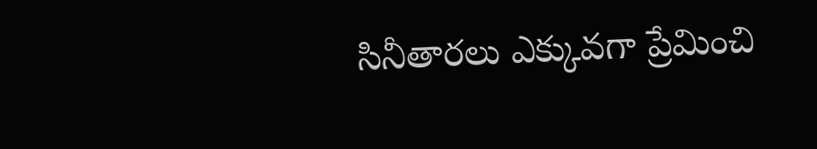సినీతారలు ఎక్కువగా ప్రేమించి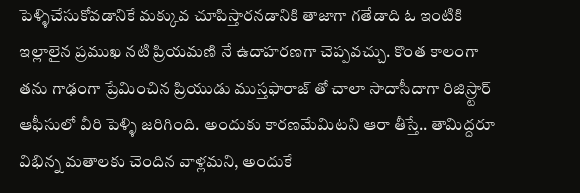పెళ్ళిచేసుకోవడానికే మక్కువ చూపిస్తారనడానికి తాజాగా గతేడాది ఓ ఇంటికి ఇల్లాలైన ప్రముఖ నటి ప్రియమణి నే ఉదాహరణగా చెప్పవచ్చు. కొంత కాలంగా తను గాఢంగా ప్రేమించిన ప్రియుడు ముస్తఫారాజ్ తో చాలా సాదాసీదాగా రిజిస్ర్టార్ ఆఫీసులో వీరి పెళ్ళి జరిగింది. అందుకు కారణమేమిటని ఆరా తీస్తే.. తామిద్దరూ విభిన్న మతాలకు చెందిన వాళ్లమని, అందుకే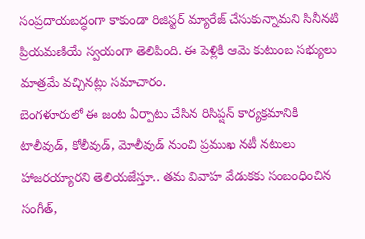సంప్రదాయబద్ధంగా కాకుండా రిజిస్టర్ మ్యారేజ్ చేసుకున్నామని సినీనటి ప్రియమణియే స్వయంగా తెలిపింది. ఈ పెళ్లికి ఆమె కుటుంబ సభ్యులు మాత్రమే వచ్చినట్లు సమాచారం.
బెంగళూరులో ఈ జంట ఏర్పాటు చేసిన రిసిప్షన్ కార్యక్రమానికి టాలీవుడ్, కోలీవుడ్, మోలీవుడ్ నుంచి ప్రముఖ నటీ నటులు హాజరయ్యారని తెలియజేస్తూ.. తమ వివాహ వేడుకకు సంబంధించిన సంగీత్,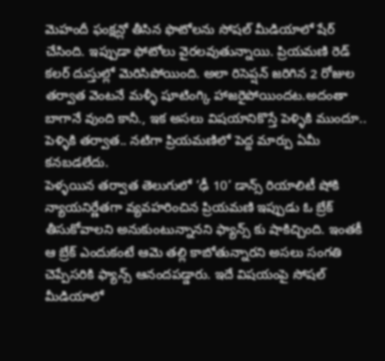మెహందీ ఫంక్షన్లో తీసిన ఫొటోలను సోషల్ మీడియాలో షేర్ చేసింది. ఇప్పుడా ఫోటోలు వైరలవుతున్నాయి. ప్రియమణి రెడ్ కలర్ దుస్తుల్లో మెరిసిపోయింది. అలా రిసెప్షన్ జరిగిన 2 రోజుల తర్వాత వెంటనే మళ్ళీ షూటింగ్కి హాజరైపోయిందట.అదంతా బాగానే వుంది కానీ., ఇక అసలు విషయానికొస్తే పెళ్ళికి ముందూ.. పెళ్ళికి తర్వాత.. నటిగా ప్రియమణిలో పెద్ద మార్పు ఏమీ కనబడలేదు.
పెళ్ళయిన తర్వాత తెలుగులో ‘ఢీ 10’ డాన్స్ రియాలిటీ షోకి న్యాయనిర్ణేతగా వ్యవహరించిన ప్రియమణి ఇప్పుడు ఓ బ్రేక్ తీసుకోవాలని అనుకుంటున్నానని ఫ్యాన్స్ కు షాకిచ్చింది. ఇంతకీ ఆ బ్రేక్ ఎందుకంటే ఆమె తల్లి కాబోతున్నారని అసలు సంగతి చెప్పేసరికి ఫ్యాన్స్ ఆనందపడ్డారు. ఇదే విషయంపై సోషల్ మీడియాలో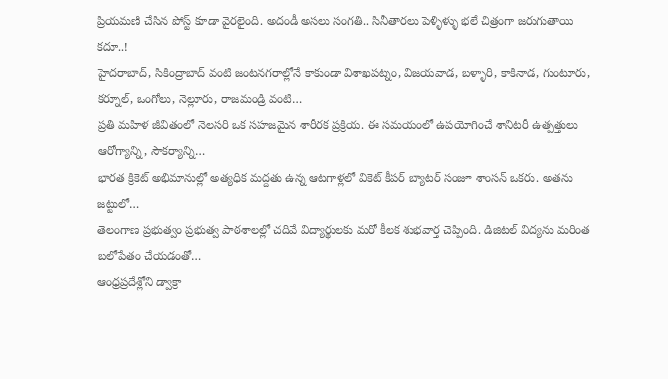ప్రియమణి చేసిన పోస్ట్ కూడా వైరలైంది. అదండీ అసలు సంగతి.. సినీతారలు పెళ్ళిళ్ళు భలే చిత్రంగా జరుగుతాయి కదూ..!
హైదరాబాద్, సికింద్రాబాద్ వంటి జంటనగరాల్లోనే కాకుండా విశాఖపట్నం, విజయవాడ, బళ్ళారి, కాకినాడ, గుంటూరు, కర్నూల్, ఒంగోలు, నెల్లూరు, రాజమండ్రి వంటి…
ప్రతి మహిళ జీవితంలో నెలసరి ఒక సహజమైన శారీరక ప్రక్రియ. ఈ సమయంలో ఉపయోగించే శానిటరీ ఉత్పత్తులు ఆరోగ్యాన్ని, సౌకర్యాన్ని…
భారత క్రికెట్ అభిమానుల్లో అత్యధిక మద్దతు ఉన్న ఆటగాళ్లలో వికెట్ కీపర్ బ్యాటర్ సంజూ శాంసన్ ఒకరు. అతను జట్టులో…
తెలంగాణ ప్రభుత్వం ప్రభుత్వ పాఠశాలల్లో చదివే విద్యార్థులకు మరో కీలక శుభవార్త చెప్పింది. డిజిటల్ విద్యను మరింత బలోపేతం చేయడంతో…
ఆంధ్రప్రదేశ్లోని డ్వాక్రా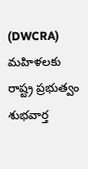(DWCRA) మహిళలకు రాష్ట్ర ప్రభుత్వం శుభవార్త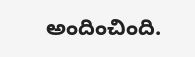అందించింది.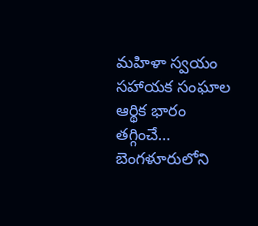మహిళా స్వయం సహాయక సంఘాల ఆర్థిక భారం తగ్గించే…
బెంగళూరులోని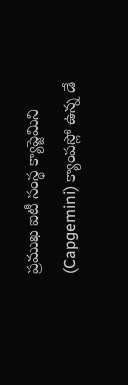ప్రముఖ ఐటీ సంస్థ క్యాప్జెమిని (Capgemini) క్యాంపస్లో ఉన్న డే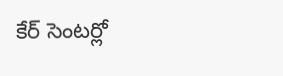కేర్ సెంటర్లో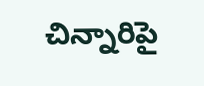చిన్నారిపై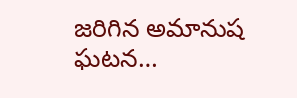జరిగిన అమానుష ఘటన…